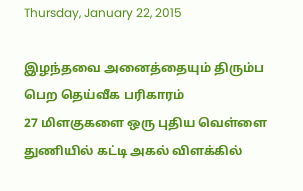Thursday, January 22, 2015

இழந்தவை அனைத்தையும் திரும்ப பெற தெய்வீக பரிகாரம்
27 மிளகுகளை ஒரு புதிய வெள்ளை துணியில் கட்டி அகல் விளக்கில்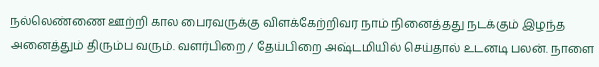நல்லெண்ணை ஊற்றி கால பைரவருக்கு விளக்கேற்றிவர நாம் நினைத்தது நடக்கும் இழந்த அனைத்தும் திரும்ப வரும். வளர்பிறை / தேய்பிறை அஷ்டமியில் செய்தால் உடனடி பலன். நாளை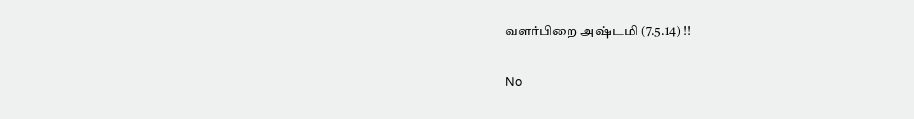வளர்பிறை அஷ்டமி (7.5.14) !!

No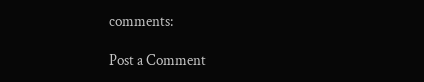comments:

Post a Comment